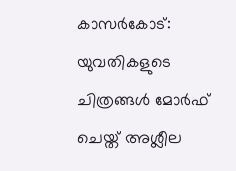കാസര്‍കോട്: യുവതികളുടെ ചിത്രങ്ങള്‍ മോര്‍ഫ് ചെയ്ത് അശ്ലീല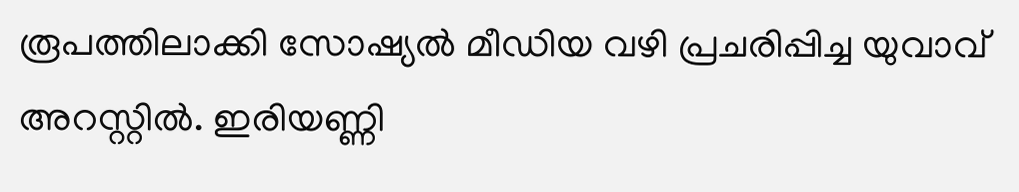രൂപത്തിലാക്കി സോഷ്യല്‍ മീഡിയ വഴി പ്രചരിപ്പിച്ച യുവാവ് അറസ്റ്റില്‍. ഇരിയണ്ണി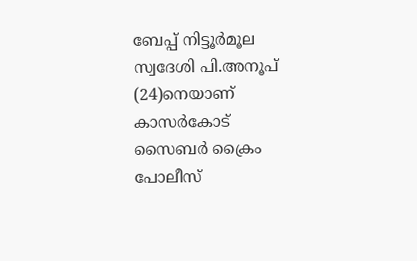ബേപ്പ് നിട്ടൂര്‍മൂല സ്വദേശി പി.അനൂപ് (24)നെയാണ് കാസര്‍കോട് സൈബര്‍ ക്രൈം പോലീസ്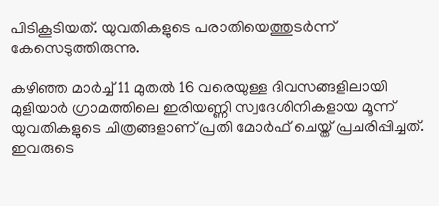പിടികൂടിയത്. യുവതികളുടെ പരാതിയെത്തുടര്‍ന്ന് കേസെടുത്തിരുന്നു.

കഴിഞ്ഞ മാര്‍ച്ച് 11 മുതല്‍ 16 വരെയുള്ള ദിവസങ്ങളിലായി മുളിയാര്‍ ഗ്രാമത്തിലെ ഇരിയണ്ണി സ്വദേശിനികളായ മൂന്ന് യുവതികളുടെ ചിത്രങ്ങളാണ് പ്രതി മോര്‍ഫ് ചെയ്ത് പ്രചരിപ്പിച്ചത്. ഇവരുടെ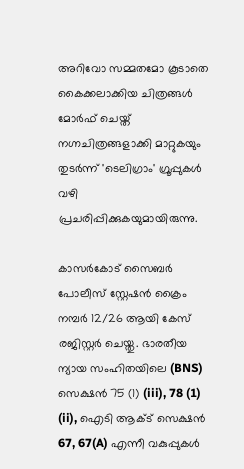അറിവോ സമ്മതമോ കൂടാതെ കൈക്കലാക്കിയ ചിത്രങ്ങള്‍ മോര്‍ഫ് ചെയ്ത് നഗ്നചിത്രങ്ങളാക്കി മാറ്റുകയും തുടര്‍ന്ന് 'ടെലിഗ്രാം' ഗ്രൂപ്പുകള്‍ വഴി പ്രചരിപ്പിക്കുകയുമായിരുന്നു.

കാസര്‍കോട് സൈബര്‍ പോലീസ് സ്റ്റേഷന്‍ ക്രൈം നമ്പര്‍ 12/26 ആയി കേസ് രജിസ്റ്റര്‍ ചെയ്തു. ഭാരതീയ ന്യായ സംഹിതയിലെ (BNS) സെക്ഷന്‍ 75 (1) (iii), 78 (1) (ii), ഐടി ആക്ട് സെക്ഷന്‍ 67, 67(A) എന്നീ വകുപ്പുകള്‍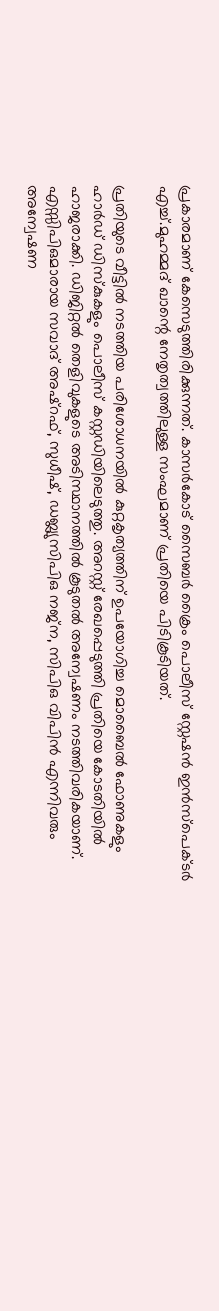പ്രകാരമാണ് കേസെടുത്തിരിക്കുന്നത്. കാസര്‍കോട് സൈബര്‍ ക്രൈം പൊലീസ് സ്റ്റേഷന്‍ ഇന്‍സ്‌പെക്ടര്‍ എച്ച്.മുഹമ്മദ് ഖാന്റെ നേതൃത്വത്തിലുള്ള സംഘമാണ് പ്രതിയെ പിടികൂടിയത്.

പ്രതിയുടെ വീട്ടില്‍ നടത്തിയ പരിശോധനയില്‍ കുറ്റകൃത്യത്തിന് ഉപയോഗിച്ച മൊബൈല്‍ ഫോണുകളും ഹാര്‍ഡ് ഡിസ്‌കുകളും പൊലീസ് കസ്റ്റഡിയിലെടുത്തു. അറസ്റ്റ് രേഖപ്പെടുത്തി പ്രതിയെ കോടതിയില്‍ ഹാജരാക്കി. ഡിജിറ്റല്‍ തെളിവുകളുടെ അടിസ്ഥാനത്തില്‍ കൂടുതല്‍ അന്വേഷണം നടത്തിവരികയാണ്. എസ്സിപിഒമാരായ സവാദ് അഷ്‌റഫ്, സുധീഷ്, ഡബ്ല്യുസിപിഒ നജ്ന, സിപിഒ വിപിന്‍ എന്നിവരും അന്വേഷണ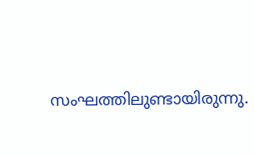സംഘത്തിലുണ്ടായിരുന്നു.